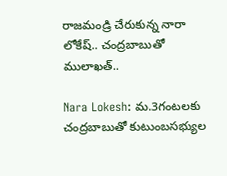రాజమండ్రి చేరుకున్న నారా లోకేష్‌.. చంద్రబాబుతో ములాఖత్‌..

Nara Lokesh: మ.3గంటలకు చంద్రబాబుతో కుటుంబసభ్యుల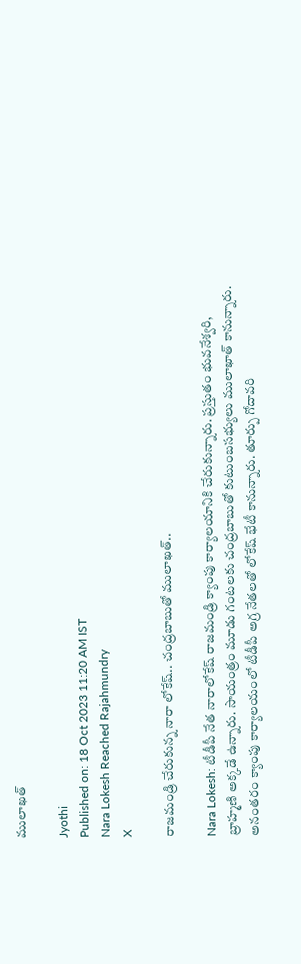ములాఖత్

Jyothi
Published on: 18 Oct 2023 11:20 AM IST
Nara Lokesh Reached Rajahmundry
X

రాజమండ్రి చేరుకున్న నారా లోకేష్‌.. చంద్రబాబుతో ములాఖత్‌..

Nara Lokesh: టీడీపీ నేత నారాలోకేష్‌ రాజమండ్రి క్యాంపు కార్యాలయానికి చేరుకున్నారు. ప్రస్తుతం భువనేశ్వరి, బ్రాహ్మణి అక్కడే ఉన్నారు. సాయంత్రం మూడు గంటలకు చంద్రబాబుతో కుటుంబసభ్యులు ములాఖాత్ కానున్నారు. అనంతరం క్యాంపు కార్యాలయంలో టీడీపీ అగ్ర నేతలతో లోకేష్‌ భేటీ కానున్నారు. తూర్పు గోదావరి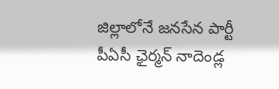జిల్లాలోనే జనసేన పార్టీ పీఏసీ ఛైర్మన్‌ నాదెండ్ల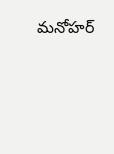మనోహర్‌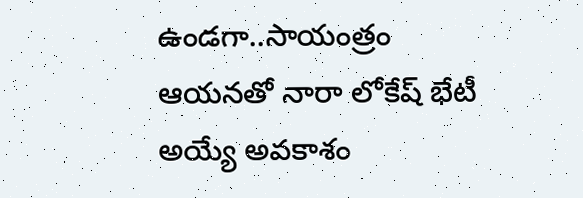ఉండగా..సాయంత్రం ఆయనతో నారా లోకేష్‌ భేటీ అయ్యే అవకాశం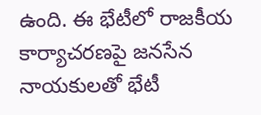ఉంది. ఈ భేటీలో రాజకీయ కార్యాచరణపై జనసేన నాయకులతో భేటీ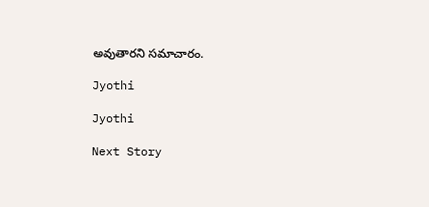అవుతారని సమాచారం.

Jyothi

Jyothi

Next Story